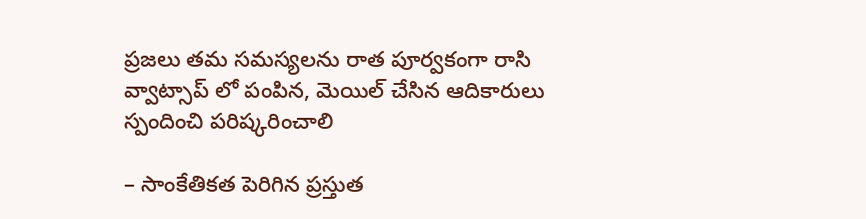ప్రజలు తమ సమస్యలను రాత పూర్వకంగా రాసి వ్వాట్సాప్ లో పంపిన, మెయిల్ చేసిన ఆదికారులు స్పందించి పరిష్కరించాలి

– సాంకేతికత పెరిగిన ప్రస్తుత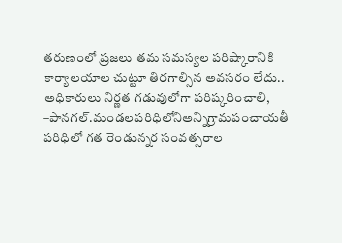తరుణంలో ప్రజలు తమ సమస్యల పరిష్కారానికి కార్యాలయాల చుట్టూ తిరగాల్సిన అవసరం లేదు.. అధికారులు నిర్ణత గడువులోగా పరిష్కరించాలి, –పానగల్.మండలపరిధిలోనిఅన్నిగ్రామపంచాయతీ పరిధిలో గత రెండున్నర సంవత్సరాల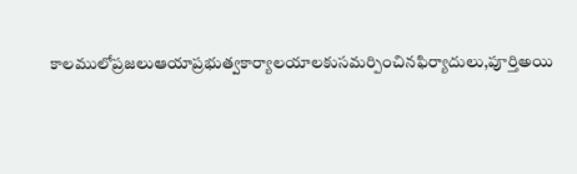కాలములోప్రజలుఆయాప్రభుత్వకార్యాలయాలకుసమర్పించినఫిర్యాదులు,పూర్తిఅయి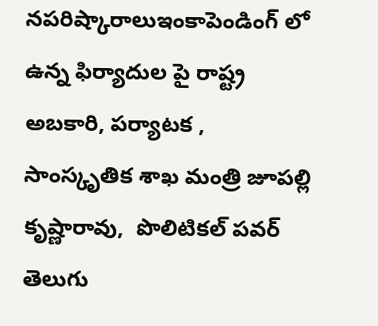నపరిష్కారాలుఇంకాపెండింగ్ లో ఉన్న ఫిర్యాదుల పై రాష్ట్ర అబకారి, పర్యాటక , సాంస్కృతిక శాఖ మంత్రి జూపల్లి కృష్ణారావు,  పొలిటికల్ పవర్ తెలుగు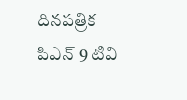దినపత్రిక పిఎన్ 9 టివి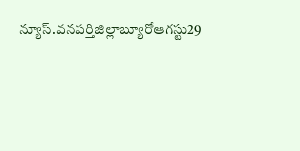న్యూస్.వనపర్తిజిల్లాబ్యూరోఆగస్టు29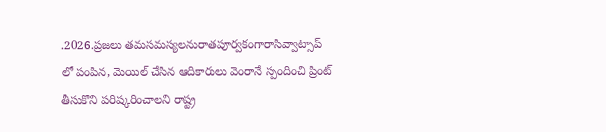.2026.ప్రజలు తమసమస్యలనురాతపూర్వకంగారాసివ్వాట్సాప్ లో పంపిన, మెయిల్ చేసిన ఆదికారులు వెంరానే స్పందించి ప్రింట్ తీసుకొని పరిష్కరించాలని రాష్ట్ర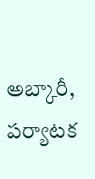అబ్కారీ, పర్యాటక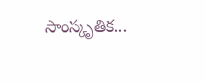సాంస్కృతిక...